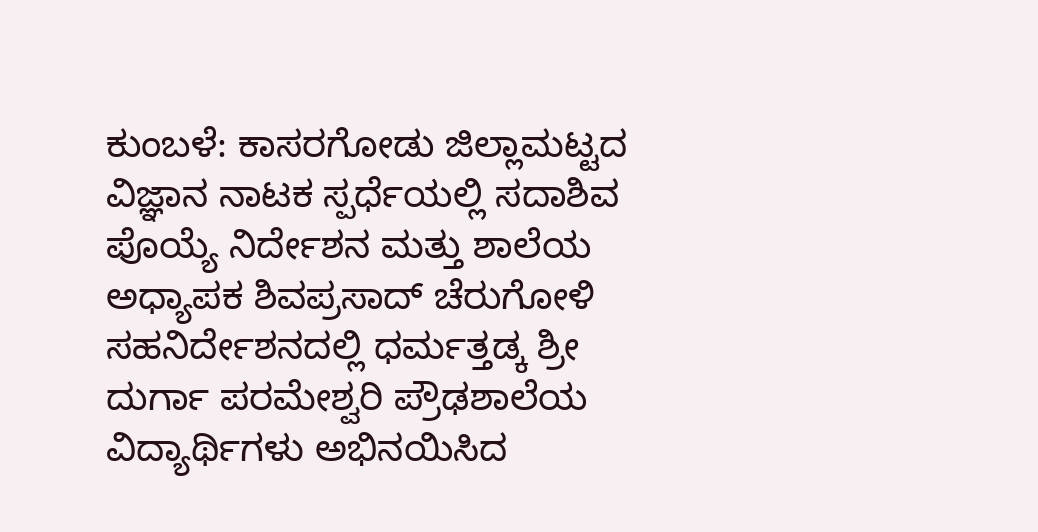ಕುಂಬಳೆ: ಕಾಸರಗೋಡು ಜಿಲ್ಲಾಮಟ್ಟದ ವಿಜ್ಞಾನ ನಾಟಕ ಸ್ಪರ್ಧೆಯಲ್ಲಿ ಸದಾಶಿವ ಪೊಯ್ಯೆ ನಿರ್ದೇಶನ ಮತ್ತು ಶಾಲೆಯ ಅಧ್ಯಾಪಕ ಶಿವಪ್ರಸಾದ್ ಚೆರುಗೋಳಿ ಸಹನಿರ್ದೇಶನದಲ್ಲಿ ಧರ್ಮತ್ತಡ್ಕ ಶ್ರೀ ದುರ್ಗಾ ಪರಮೇಶ್ವರಿ ಪ್ರೌಢಶಾಲೆಯ ವಿದ್ಯಾರ್ಥಿಗಳು ಅಭಿನಯಿಸಿದ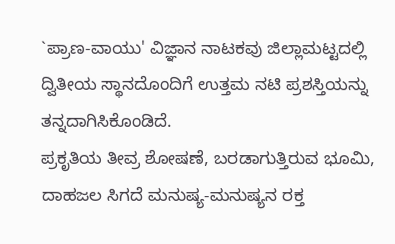`ಪ್ರಾಣ-ವಾಯು' ವಿಜ್ಞಾನ ನಾಟಕವು ಜಿಲ್ಲಾಮಟ್ಟದಲ್ಲಿ ದ್ವಿತೀಯ ಸ್ಥಾನದೊಂದಿಗೆ ಉತ್ತಮ ನಟಿ ಪ್ರಶಸ್ತಿಯನ್ನು ತನ್ನದಾಗಿಸಿಕೊಂಡಿದೆ.
ಪ್ರಕೃತಿಯ ತೀವ್ರ ಶೋಷಣೆ, ಬರಡಾಗುತ್ತಿರುವ ಭೂಮಿ, ದಾಹಜಲ ಸಿಗದೆ ಮನುಷ್ಯ-ಮನುಷ್ಯನ ರಕ್ತ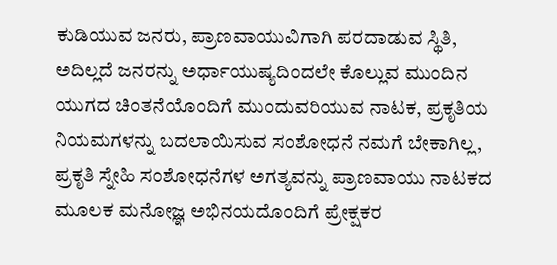ಕುಡಿಯುವ ಜನರು, ಪ್ರಾಣವಾಯುವಿಗಾಗಿ ಪರದಾಡುವ ಸ್ಥಿತಿ, ಅದಿಲ್ಲದೆ ಜನರನ್ನು ಅರ್ಧಾಯುಷ್ಯದಿಂದಲೇ ಕೊಲ್ಲುವ ಮುಂದಿನ ಯುಗದ ಚಿಂತನೆಯೊಂದಿಗೆ ಮುಂದುವರಿಯುವ ನಾಟಕ, ಪ್ರಕೃತಿಯ ನಿಯಮಗಳನ್ನು ಬದಲಾಯಿಸುವ ಸಂಶೋಧನೆ ನಮಗೆ ಬೇಕಾಗಿಲ್ಲ, ಪ್ರಕೃತಿ ಸ್ನೇಹಿ ಸಂಶೋಧನೆಗಳ ಅಗತ್ಯವನ್ನು ಪ್ರಾಣವಾಯು ನಾಟಕದ ಮೂಲಕ ಮನೋಜ್ಞ ಅಭಿನಯದೊಂದಿಗೆ ಪ್ರೇಕ್ಷಕರ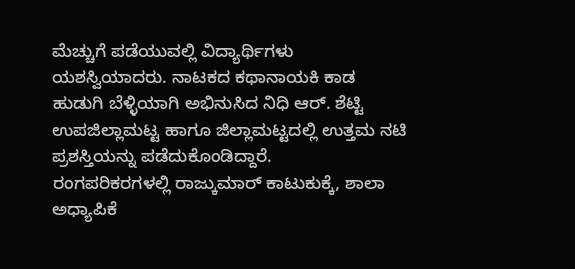ಮೆಚ್ಚುಗೆ ಪಡೆಯುವಲ್ಲಿ ವಿದ್ಯಾರ್ಥಿಗಳು ಯಶಸ್ವಿಯಾದರು. ನಾಟಕದ ಕಥಾನಾಯಕಿ ಕಾಡ ಹುಡುಗಿ ಬೆಳ್ಳಿಯಾಗಿ ಅಭಿನುಸಿದ ನಿಧಿ ಆರ್. ಶೆಟ್ಟಿ ಉಪಜಿಲ್ಲಾಮಟ್ಟ ಹಾಗೂ ಜಿಲ್ಲಾಮಟ್ಟದಲ್ಲಿ ಉತ್ತಮ ನಟಿ ಪ್ರಶಸ್ತಿಯನ್ನು ಪಡೆದುಕೊಂಡಿದ್ದಾರೆ.
ರಂಗಪರಿಕರಗಳಲ್ಲಿ ರಾಜ್ಕುಮಾರ್ ಕಾಟುಕುಕ್ಕೆ, ಶಾಲಾ ಅಧ್ಯಾಪಿಕೆ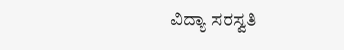ವಿದ್ಯಾ ಸರಸ್ವತಿ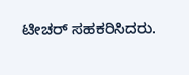ಟೀಚರ್ ಸಹಕರಿಸಿದರು.